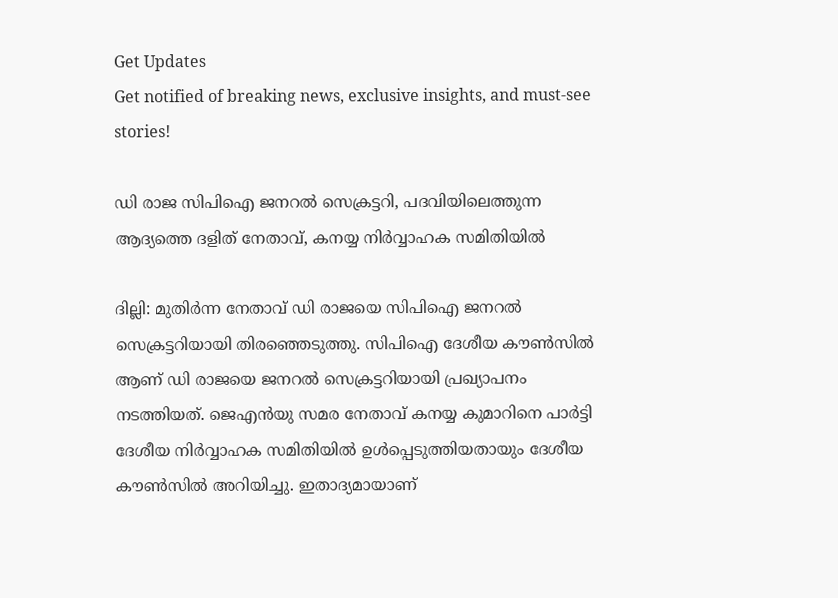Get Updates
Get notified of breaking news, exclusive insights, and must-see stories!

ഡി രാജ സിപിഐ ജനറൽ സെക്രട്ടറി, പദവിയിലെത്തുന്ന ആദ്യത്തെ ദളിത് നേതാവ്, കനയ്യ നിർവ്വാഹക സമിതിയിൽ

ദില്ലി: മുതിര്‍ന്ന നേതാവ് ഡി രാജയെ സിപിഐ ജനറല്‍ സെക്രട്ടറിയായി തിരഞ്ഞെടുത്തു. സിപിഐ ദേശീയ കൗണ്‍സില്‍ ആണ് ഡി രാജയെ ജനറല്‍ സെക്രട്ടറിയായി പ്രഖ്യാപനം നടത്തിയത്. ജെഎന്‍യു സമര നേതാവ് കനയ്യ കുമാറിനെ പാര്‍ട്ടി ദേശീയ നിര്‍വ്വാഹക സമിതിയില്‍ ഉള്‍പ്പെടുത്തിയതായും ദേശീയ കൗണ്‍സില്‍ അറിയിച്ചു. ഇതാദ്യമായാണ്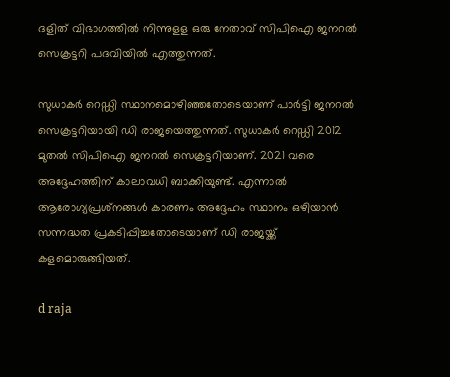ദളിത് വിഭാഗത്തില്‍ നിന്നുളള ഒരു നേതാവ് സിപിഐ ജനറല്‍ സെക്രട്ടറി പദവിയില്‍ എത്തുന്നത്.

സുധാകര്‍ റെഡ്ഡി സ്ഥാനമൊഴിഞ്ഞതോടെയാണ് പാര്‍ട്ടി ജനറല്‍ സെക്രട്ടറിയായി ഡി രാജയെത്തുന്നത്. സുധാകര്‍ റെഡ്ഡി 2012 മുതല്‍ സിപിഐ ജനറല്‍ സെക്രട്ടറിയാണ്. 2021 വരെ അദ്ദേഹത്തിന് കാലാവധി ബാക്കിയുണ്ട്. എന്നാല്‍ ആരോഗ്യപ്രശ്‌നങ്ങള്‍ കാരണം അദ്ദേഹം സ്ഥാനം ഒഴിയാന്‍ സന്നദ്ധത പ്രകടിപ്പിച്ചതോടെയാണ് ഡി രാജയ്ക്ക് കളമൊരുങ്ങിയത്.

d raja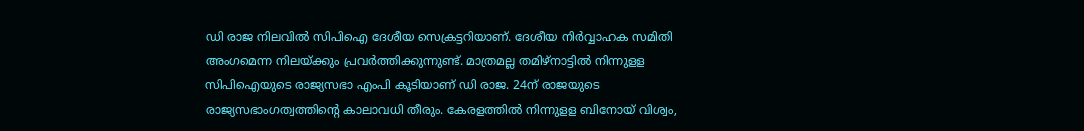ഡി രാജ നിലവില്‍ സിപിഐ ദേശീയ സെക്രട്ടറിയാണ്. ദേശീയ നിര്‍വ്വാഹക സമിതി അംഗമെന്ന നിലയ്ക്കും പ്രവര്‍ത്തിക്കുന്നുണ്ട്. മാത്രമല്ല തമിഴ്‌നാട്ടില്‍ നിന്നുളള സിപിഐയുടെ രാജ്യസഭാ എംപി കൂടിയാണ് ഡി രാജ. 24ന് രാജയുടെ രാജ്യസഭാംഗത്വത്തിന്റെ കാലാവധി തീരും. കേരളത്തില്‍ നിന്നുളള ബിനോയ് വിശ്വം,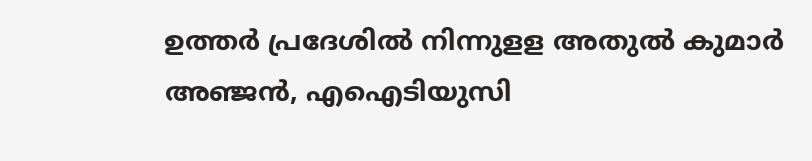ഉത്തര്‍ പ്രദേശില്‍ നിന്നുളള അതുല്‍ കുമാര്‍ അഞ്ജന്‍, എഐടിയുസി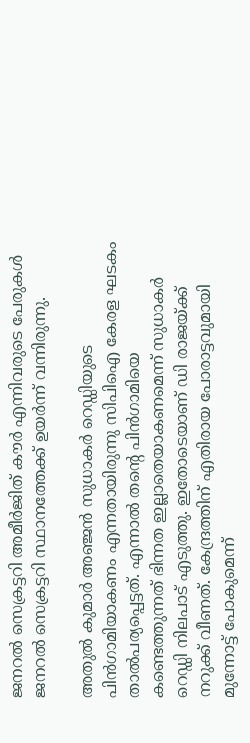ജനറല്‍ സെക്രട്ടറി അമീര്‍ജിത് കൗര്‍ എന്നിവരുടെ പേരുകള്‍ ജനറല്‍ സെക്രട്ടറി സ്ഥാനത്തേക്ക് ഉയര്‍ന്ന് വന്നിരുന്നു.

അതുല്‍ കുമാര്‍ അഞ്ജന്‍ സുധാകര്‍ റെഡ്ഡിയുടെ പിന്‍ഗാമിയാകണം എന്നതായിരുന്നു സിപിഐ കേരള ഘടകം താല്‍പര്യപ്പെട്ടത്. എന്നാല്‍ തന്റെ പിന്‍ഗാമിയെ കണ്ടെത്തുന്നത് ഭിന്നത ഇല്ലാതെയാകണമെന്ന് സുധാകര്‍ റെഡ്ഡി നിലപാട് എടുത്തു. ഇതോടെയാണ് ഡി രാജയ്ക്ക് നറുക്ക് വീണത്. കേന്ദ്രത്തിന് എതിരായ പോരാട്ടവുമായി മുന്നോട്ട് പോകുമെന്ന്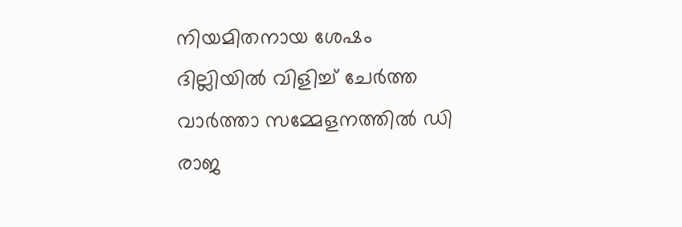നിയമിതനായ ശേഷം ദില്ലിയില്‍ വിളിച്ച് ചേര്‍ത്ത വാര്‍ത്താ സമ്മേളനത്തില്‍ ഡി രാജ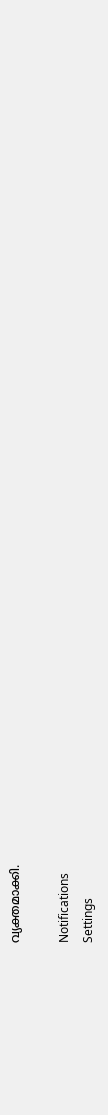വ്യക്തമാക്കി.

Notifications
Settings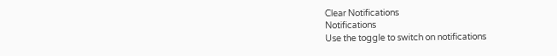Clear Notifications
Notifications
Use the toggle to switch on notifications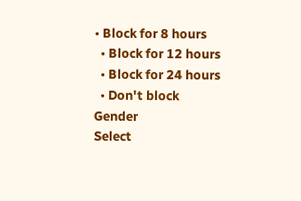• Block for 8 hours
  • Block for 12 hours
  • Block for 24 hours
  • Don't block
Gender
Select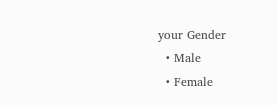your Gender
  • Male
  • Female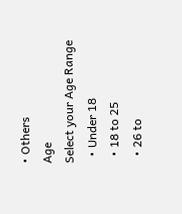• Others
Age
Select your Age Range
  • Under 18
  • 18 to 25
  • 26 to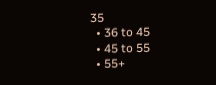35
  • 36 to 45
  • 45 to 55
  • 55+